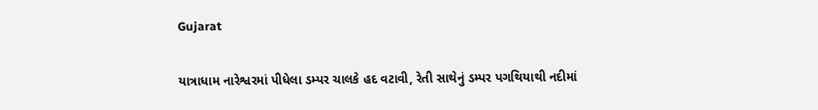Gujarat

યાત્રાધામ નારેશ્વરમાં પીધેલા ડમ્પર ચાલકે હદ વટાવી, રેતી સાથેનું ડમ્પર પગથિયાથી નદીમાં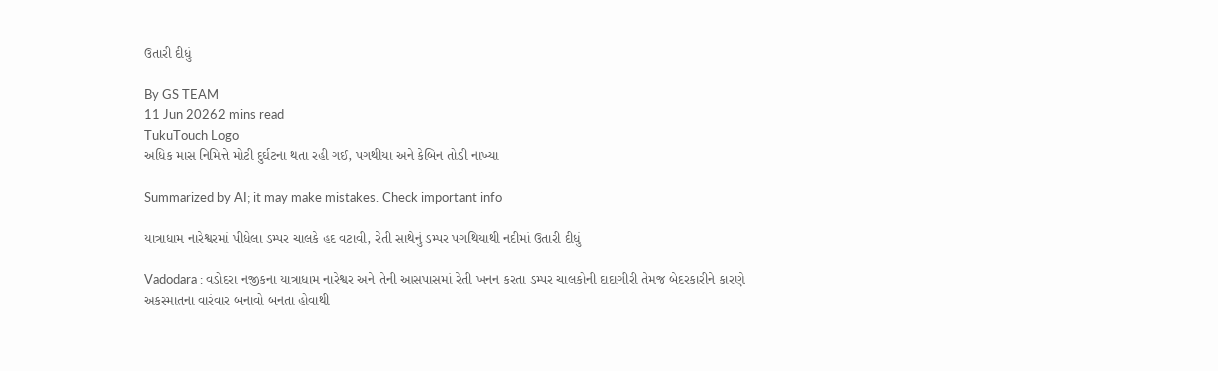ઉતારી દીધું

By GS TEAM
11 Jun 20262 mins read
TukuTouch Logo
અધિક માસ નિમિત્તે મોટી દુર્ઘટના થતા રહી ગઈ, પગથીયા અને કેબિન તોડી નાખ્યા

Summarized by AI; it may make mistakes. Check important info

યાત્રાધામ નારેશ્વરમાં પીધેલા ડમ્પર ચાલકે હદ વટાવી, રેતી સાથેનું ડમ્પર પગથિયાથી નદીમાં ઉતારી દીધું

Vadodara : વડોદરા નજીકના યાત્રાધામ નારેશ્વર અને તેની આસપાસમાં રેતી ખનન કરતા ડમ્પર ચાલકોની દાદાગીરી તેમજ બેદરકારીને કારણે અકસ્માતના વારંવાર બનાવો બનતા હોવાથી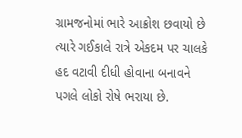ગ્રામજનોમાં ભારે આક્રોશ છવાયો છે ત્યારે ગઈકાલે રાત્રે એકદમ પર ચાલકે હદ વટાવી દીધી હોવાના બનાવને પગલે લોકો રોષે ભરાયા છે.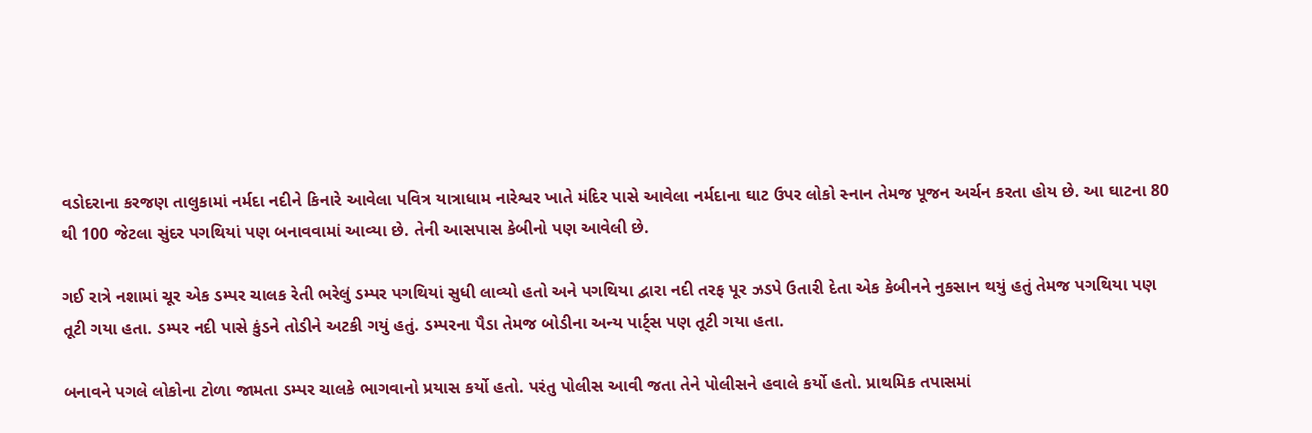વડોદરાના કરજણ તાલુકામાં નર્મદા નદીને કિનારે આવેલા પવિત્ર યાત્રાધામ નારેશ્વર ખાતે મંદિર પાસે આવેલા નર્મદાના ઘાટ ઉપર લોકો સ્નાન તેમજ પૂજન અર્ચન કરતા હોય છે. આ ઘાટના 80 થી 100 જેટલા સુંદર પગથિયાં પણ બનાવવામાં આવ્યા છે. તેની આસપાસ કેબીનો પણ આવેલી છે.

ગઈ રાત્રે નશામાં ચૂર એક ડમ્પર ચાલક રેતી ભરેલું ડમ્પર પગથિયાં સુધી લાવ્યો હતો અને પગથિયા દ્વારા નદી તરફ પૂર ઝડપે ઉતારી દેતા એક કેબીનને નુકસાન થયું હતું તેમજ પગથિયા પણ તૂટી ગયા હતા. ડમ્પર નદી પાસે કુંડને તોડીને અટકી ગયું હતું. ડમ્પરના પૈડા તેમજ બોડીના અન્ય પાર્ટ્સ પણ તૂટી ગયા હતા.

બનાવને પગલે લોકોના ટોળા જામતા ડમ્પર ચાલકે ભાગવાનો પ્રયાસ કર્યો હતો. પરંતુ પોલીસ આવી જતા તેને પોલીસને હવાલે કર્યો હતો. પ્રાથમિક તપાસમાં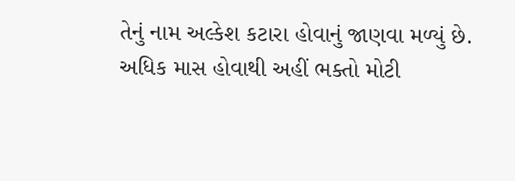તેનું નામ અલ્કેશ કટારા હોવાનું જાણવા મળ્યું છે. અધિક માસ હોવાથી અહીં ભક્તો મોટી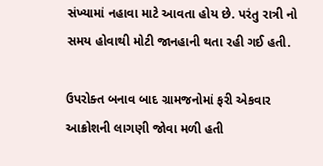સંખ્યામાં નહાવા માટે આવતા હોય છે. પરંતુ રાત્રી નો સમય હોવાથી મોટી જાનહાની થતા રહી ગઈ હતી.

ઉપરોક્ત બનાવ બાદ ગ્રામજનોમાં ફરી એકવાર આક્રોશની લાગણી જોવા મળી હતી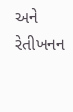અને રેતીખનન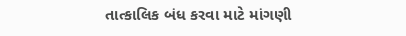તાત્કાલિક બંધ કરવા માટે માંગણી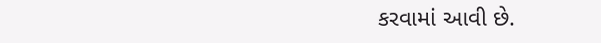કરવામાં આવી છે.